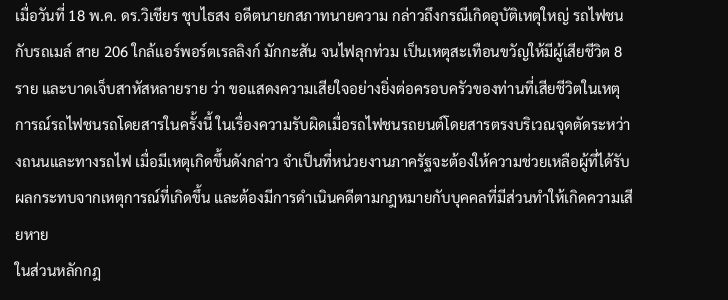เมื่อวันที่ 18 พ.ค. ดร.วิเชียร ชุบไธสง อดีตนายกสภาทนายความ กล่าวถึงกรณีเกิดอุบัติเหตุใหญ่ รถไฟชนกับรถเมล์ สาย 206 ใกล้แอร์พอร์ตเรลลิงก์ มักกะสัน จนไฟลุกท่วม เป็นเหตุสะเทือนขวัญให้มีผู้เสียชีวิต 8 ราย และบาดเจ็บสาหัสหลายราย ว่า ขอแสดงความเสียใจอย่างยิ่งต่อครอบครัวของท่านที่เสียชีวิตในเหตุการณ์รถไฟชนรถโดยสารในครั้งนี้ ในเรื่องความรับผิดเมื่อรถไฟชนรถยนต์โดยสารตรงบริเวณจุดตัดระหว่างถนนและทางรถไฟ เมื่อมีเหตุเกิดขึ้นดังกล่าว จำเป็นที่หน่วยงานภาครัฐจะต้องให้ความช่วยเหลือผู้ที่ได้รับผลกระทบจากเหตุการณ์ที่เกิดขึ้น และต้องมีการดำเนินคดีตามกฎหมายกับบุคคลที่มีส่วนทำให้เกิดความเสียหาย
ในส่วนหลักกฎ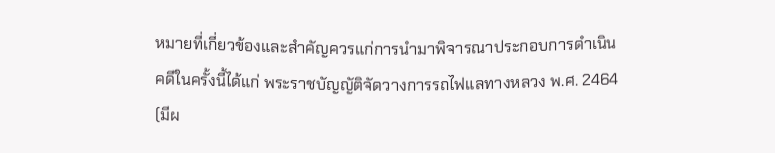หมายที่เกี่ยวข้องและสำคัญควรแก่การนำมาพิจารณาประกอบการดำเนินคดีในครั้งนี้ได้แก่ พระราชบัญญัติจัดวางการรถไฟแลทางหลวง พ.ศ. 2464 (มีผ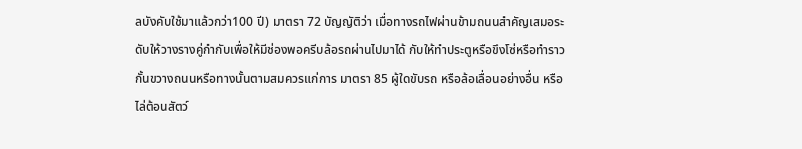ลบังคับใช้มาแล้วกว่า100 ปี) มาตรา 72 บัญญัติว่า เมื่อทางรถไฟผ่านข้ามถนนสำคัญเสมอระดับให้วางรางคู่กำกับเพื่อให้มีช่องพอครีบล้อรถผ่านไปมาได้ กับให้ทำประตูหรือขึงโซ่หรือทำราวกั้นขวางถนนหรือทางนั้นตามสมควรแก่การ มาตรา 85 ผู้ใดขับรถ หรือล้อเลื่อนอย่างอื่น หรือไล่ต้อนสัตว์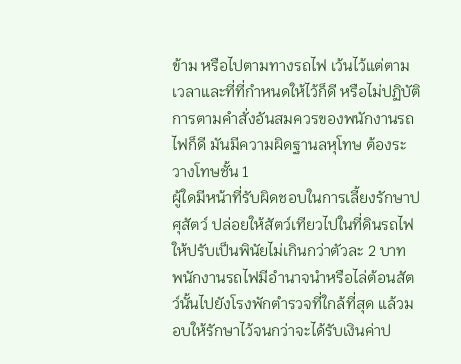ข้าม หรือไปตามทางรถไฟ เว้นไว้แต่ตามเวลาและที่ที่กำหนดให้ไว้ก็ดี หรือไม่ปฏิบัติการตามคำสั่งอันสมควรของพนักงานรถไฟก็ดี มันมีความผิดฐานลหุโทษ ต้องระวางโทษชั้น 1
ผู้ใดมีหน้าที่รับผิดชอบในการเลี้ยงรักษาปศุสัตว์ ปล่อยให้สัตว์เทียวไปในที่ดินรถไฟ ให้ปรับเป็นพินัยไม่เกินกว่าตัวละ 2 บาท
พนักงานรถไฟมีอำนาจนำหรือไล่ต้อนสัตว์นั้นไปยังโรงพักตำรวจที่ใกล้ที่สุด แล้วมอบให้รักษาไว้จนกว่าจะได้รับเงินค่าป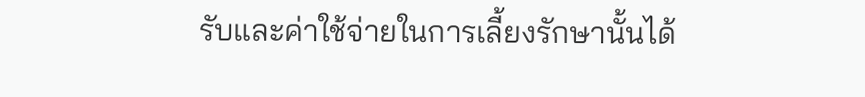รับและค่าใช้จ่ายในการเลี้ยงรักษานั้นได้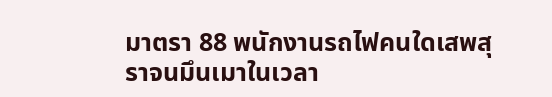มาตรา 88 พนักงานรถไฟคนใดเสพสุราจนมึนเมาในเวลา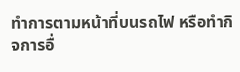ทำการตามหน้าที่บนรถไฟ หรือทำกิจการอื่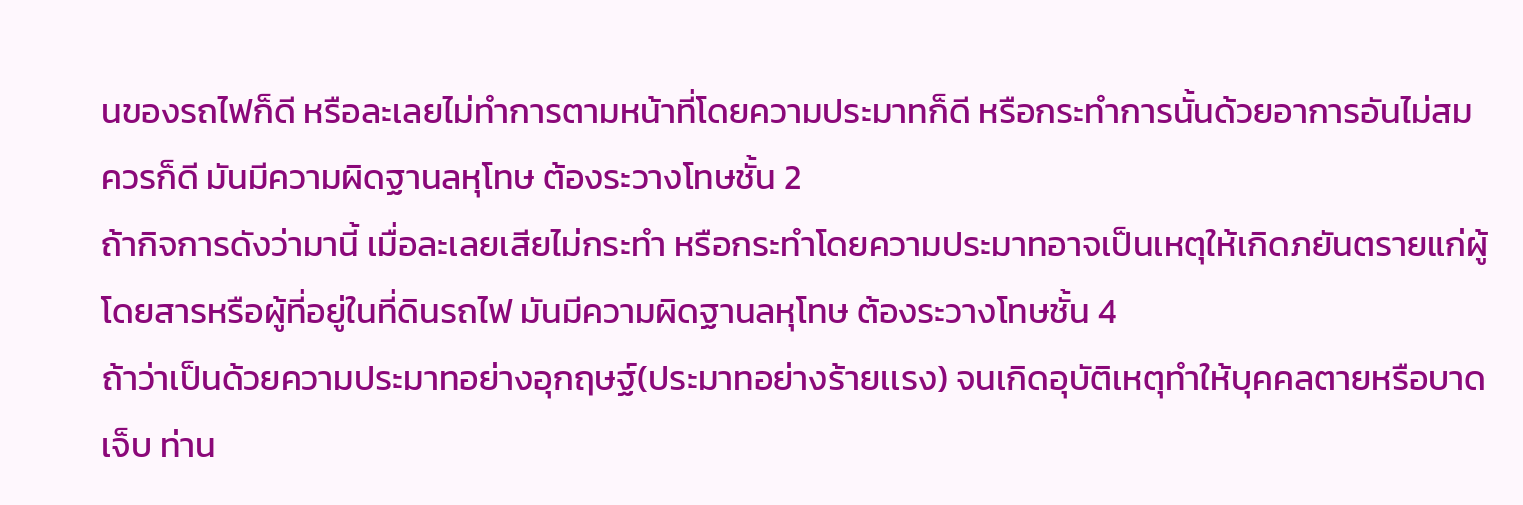นของรถไฟก็ดี หรือละเลยไม่ทำการตามหน้าที่โดยความประมาทก็ดี หรือกระทำการนั้นด้วยอาการอันไม่สมควรก็ดี มันมีความผิดฐานลหุโทษ ต้องระวางโทษชั้น 2
ถ้ากิจการดังว่ามานี้ เมื่อละเลยเสียไม่กระทำ หรือกระทำโดยความประมาทอาจเป็นเหตุให้เกิดภยันตรายแก่ผู้โดยสารหรือผู้ที่อยู่ในที่ดินรถไฟ มันมีความผิดฐานลหุโทษ ต้องระวางโทษชั้น 4
ถ้าว่าเป็นด้วยความประมาทอย่างอุกฤษฐ์(ประมาทอย่างร้ายเเรง) จนเกิดอุบัติเหตุทำให้บุคคลตายหรือบาดเจ็บ ท่าน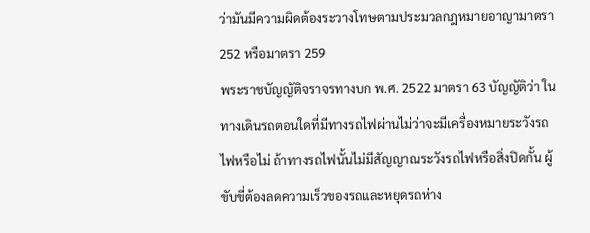ว่ามันมีความผิดต้องระวางโทษตามประมวลกฎหมายอาญามาตรา 252 หรือมาตรา 259
พระราชบัญญัติจราจรทางบก พ.ศ. 2522 มาตรา 63 บัญญัติว่า ในทางเดินรถตอนใดที่มีทางรถไฟผ่านไม่ว่าจะมีเครื่องหมายระวังรถไฟหรือไม่ ถ้าทางรถไฟนั้นไม่มีสัญญาณระวังรถไฟหรือสิ่งปิดกั้น ผู้ขับขี่ต้องลดความเร็วของรถและหยุดรถห่าง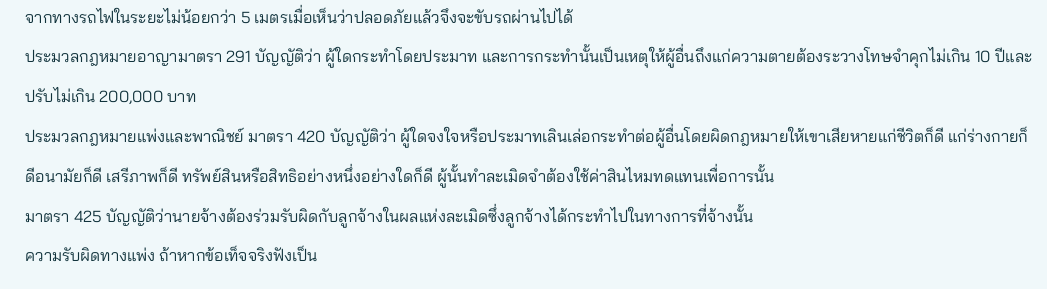จากทางรถไฟในระยะไม่น้อยกว่า 5 เมตรเมื่อเห็นว่าปลอดภัยแล้วจึงจะขับรถผ่านไปได้
ประมวลกฎหมายอาญามาตรา 291 บัญญัติว่า ผู้ใดกระทำโดยประมาท และการกระทำนั้นเป็นเหตุให้ผู้อื่นถึงแก่ความตายต้องระวางโทษจำคุกไม่เกิน 10 ปีและปรับไม่เกิน 200,000 บาท
ประมวลกฎหมายแพ่งและพาณิชย์ มาตรา 420 บัญญัติว่า ผู้ใดจงใจหรือประมาทเลินเล่อกระทำต่อผู้อื่นโดยผิดกฎหมายให้เขาเสียหายแก่ชีวิตก็ดี แก่ร่างกายก็ดีอนามัยก็ดี เสรีภาพก็ดี ทรัพย์สินหรือสิทธิอย่างหนึ่งอย่างใดก็ดี ผู้นั้นทำละเมิดจำต้องใช้ค่าสินไหมทดแทนเพื่อการนั้น
มาตรา 425 บัญญัติว่านายจ้างต้องร่วมรับผิดกับลูกจ้างในผลแห่งละเมิดซึ่งลูกจ้างได้กระทำไปในทางการที่จ้างนั้น
ความรับผิดทางแพ่ง ถ้าหากข้อเท็จจริงฟังเป็น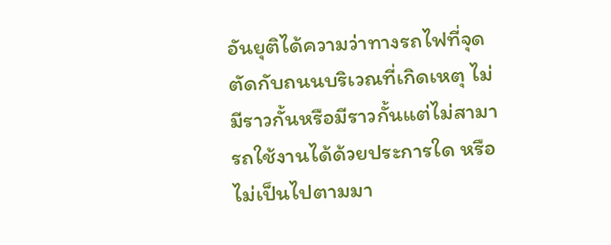อันยุติได้ความว่าทางรถไฟที่จุดตัดกับถนนบริเวณที่เกิดเหตุ ไม่มีราวกั้นหรือมีราวกั้นแต่ไม่สามารถใช้งานได้ด้วยประการใด หรือไม่เป็นไปตามมา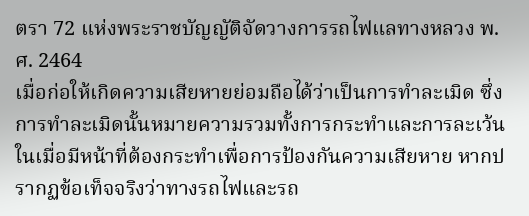ตรา 72 แห่งพระราชบัญญัติจัดวางการรถไฟแลทางหลวง พ.ศ. 2464
เมื่อก่อให้เกิดความเสียหายย่อมถือได้ว่าเป็นการทำละเมิด ซึ่งการทำละเมิดนั้นหมายความรวมทั้งการกระทำและการละเว้นในเมื่อมีหน้าที่ต้องกระทำเพื่อการป้องกันความเสียหาย หากปรากฏข้อเท็จจริงว่าทางรถไฟและรถ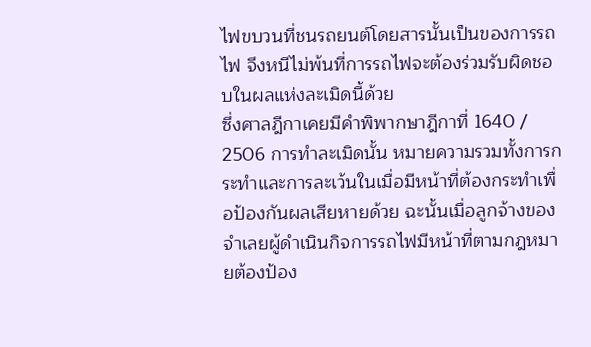ไฟขบวนที่ชนรถยนต์โดยสารนั้นเป็นของการรถไฟ จึงหนีไม่พ้นที่การรถไฟจะต้องร่วมรับผิดชอบในผลแห่งละเมิดนี้ด้วย
ซึ่งศาลฎีกาเคยมีคำพิพากษาฎีกาที่ 1640 / 2506 การทำละเมิดนั้น หมายความรวมทั้งการกระทำและการละเว้นในเมื่อมีหน้าที่ต้องกระทำเพื่อป้องกันผลเสียหายด้วย ฉะนั้นเมื่อลูกจ้างของจำเลยผู้ดำเนินกิจการรถไฟมีหน้าที่ตามกฎหมายต้องป้อง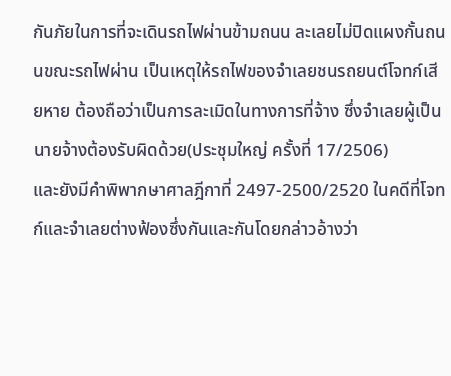กันภัยในการที่จะเดินรถไฟผ่านข้ามถนน ละเลยไม่ปิดแผงกั้นถนนขณะรถไฟผ่าน เป็นเหตุให้รถไฟของจำเลยชนรถยนต์โจทก์เสียหาย ต้องถือว่าเป็นการละเมิดในทางการที่จ้าง ซึ่งจำเลยผู้เป็นนายจ้างต้องรับผิดด้วย(ประชุมใหญ่ ครั้งที่ 17/2506)
และยังมีคำพิพากษาศาลฎีกาที่ 2497-2500/2520 ในคดีที่โจทก์และจำเลยต่างฟ้องซึ่งกันและกันโดยกล่าวอ้างว่า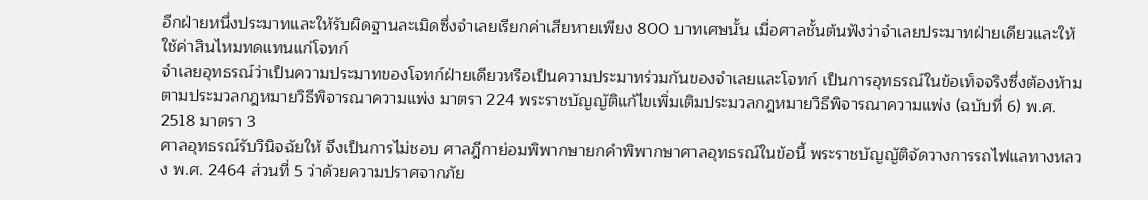อีกฝ่ายหนึ่งประมาทและให้รับผิดฐานละเมิดซึ่งจำเลยเรียกค่าเสียหายเพียง 800 บาทเศษนั้น เมื่อศาลชั้นต้นฟังว่าจำเลยประมาทฝ่ายเดียวและให้ใช้ค่าสินไหมทดแทนแก่โจทก์
จำเลยอุทธรณ์ว่าเป็นความประมาทของโจทก์ฝ่ายเดียวหรือเป็นความประมาทร่วมกันของจำเลยและโจทก์ เป็นการอุทธรณ์ในข้อเท็จจริงซึ่งต้องห้ามตามประมวลกฎหมายวิธีพิจารณาความแพ่ง มาตรา 224 พระราชบัญญัติแก้ไขเพิ่มเติมประมวลกฎหมายวิธีพิจารณาความแพ่ง (ฉบับที่ 6) พ.ศ. 2518 มาตรา 3
ศาลอุทธรณ์รับวินิจฉัยให้ จึงเป็นการไม่ชอบ ศาลฎีกาย่อมพิพากษายกคำพิพากษาศาลอุทธรณ์ในข้อนี้ พระราชบัญญัติจัดวางการรถไฟแลทางหลวง พ.ศ. 2464 ส่วนที่ 5 ว่าด้วยความปราศจากภัย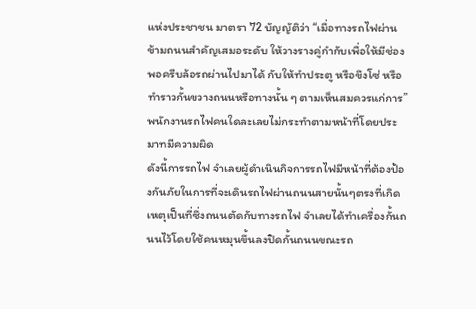แห่งประชาชน มาตรา 72 บัญญัติว่า “เมื่อทางรถไฟผ่านข้ามถนนสำคัญเสมอระดับ ให้วางรางคู่กำกับเพื่อให้มีช่องพอครีบล้อรถผ่านไปมาได้ กับให้ทำประตู หรือขึงโซ่ หรือทำราวกั้นขวางถนนหรือทางนั้น ๆ ตามเห็นสมควรแก่การ” พนักงานรถไฟคนใดละเลยไม่กระทำตามหน้าที่โดยประมาทมีความผิด
ดังนี้การรถไฟ จำเลยผู้ดำเนินกิจการรถไฟมีหน้าที่ต้องป้องกันภัยในการที่จะเดินรถไฟผ่านถนนสายนั้นๆตรงที่เกิดเหตุเป็นที่ซึ่งถนนตัดกับทางรถไฟ จำเลยได้ทำเครื่องกั้นถนนไว้โดยใช้คนหมุนขึ้นลงปิดกั้นถนนขณะรถ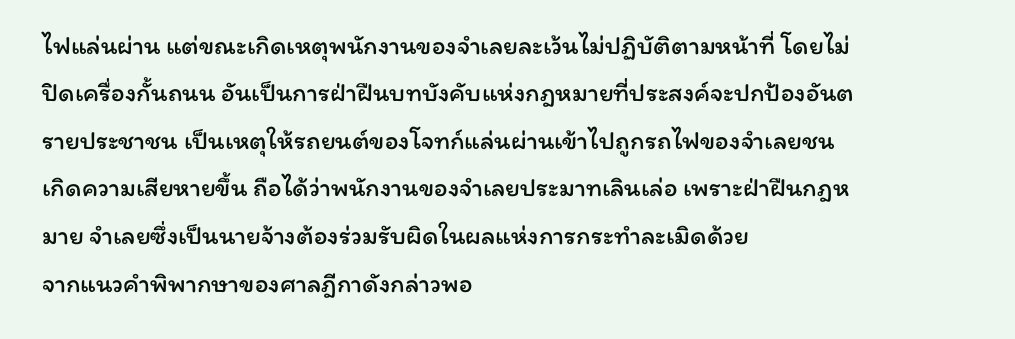ไฟแล่นผ่าน แต่ขณะเกิดเหตุพนักงานของจำเลยละเว้นไม่ปฏิบัติตามหน้าที่ โดยไม่ปิดเครื่องกั้นถนน อันเป็นการฝ่าฝืนบทบังคับแห่งกฎหมายที่ประสงค์จะปกป้องอันตรายประชาชน เป็นเหตุให้รถยนต์ของโจทก์แล่นผ่านเข้าไปถูกรถไฟของจำเลยชนเกิดความเสียหายขึ้น ถือได้ว่าพนักงานของจำเลยประมาทเลินเล่อ เพราะฝ่าฝืนกฎหมาย จำเลยซึ่งเป็นนายจ้างต้องร่วมรับผิดในผลแห่งการกระทำละเมิดด้วย
จากแนวคำพิพากษาของศาลฎีกาดังกล่าวพอ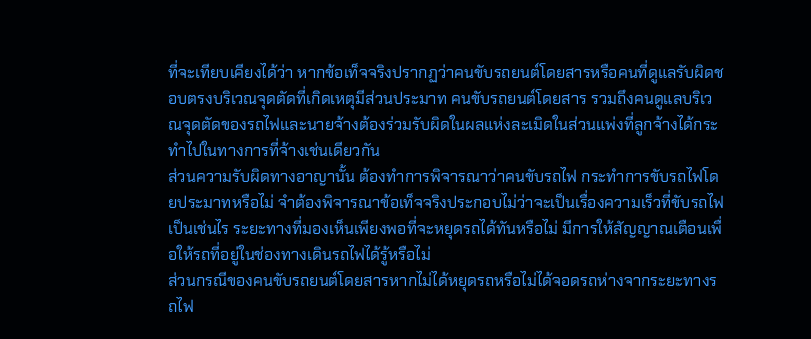ที่จะเทียบเคียงได้ว่า หากข้อเท็จจริงปรากฏว่าคนขับรถยนต์โดยสารหรือคนที่ดูแลรับผิดชอบตรงบริเวณจุดตัดที่เกิดเหตุมีส่วนประมาท คนขับรถยนต์โดยสาร รวมถึงคนดูแลบริเวณจุดตัดของรถไฟและนายจ้างต้องร่วมรับผิดในผลแห่งละเมิดในส่วนแพ่งที่ลูกจ้างได้กระทำไปในทางการที่จ้างเช่นเดียวกัน
ส่วนความรับผิดทางอาญานั้น ต้องทำการพิจารณาว่าคนขับรถไฟ กระทำการขับรถไฟโดยประมาทหรือไม่ จำต้องพิจารณาข้อเท็จจริงประกอบไม่ว่าจะเป็นเรื่องความเร็วที่ขับรถไฟเป็นเช่นไร ระยะทางที่มองเห็นเพียงพอที่จะหยุดรถได้ทันหรือไม่ มีการให้สัญญาณเตือนเพื่อให้รถที่อยู่ในช่องทางเดินรถไฟได้รู้หรือไม่
ส่วนกรณีของคนขับรถยนต์โดยสารหากไม่ได้หยุดรถหรือไม่ได้จอดรถห่างจากระยะทางรถไฟ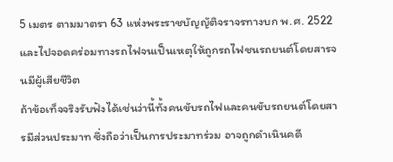5 เมตร ตามมาตรา 63 แห่งพระราชบัญญัติจราจรทางบก พ.ศ. 2522 และไปจอดคร่อมทางรถไฟจนเป็นเหตุให้ถูกรถไฟชนรถยนต์โดยสารจนมีผู้เสียชีวิต
ถ้าข้อเท็จจริงรับฟังได้เช่นว่านี้ทั้งคนขับรถไฟและคนขับรถยนต์โดยสารมีส่วนประมาท ซึ่งถือว่าเป็นการประมาทร่วม อาจถูกดำเนินคดี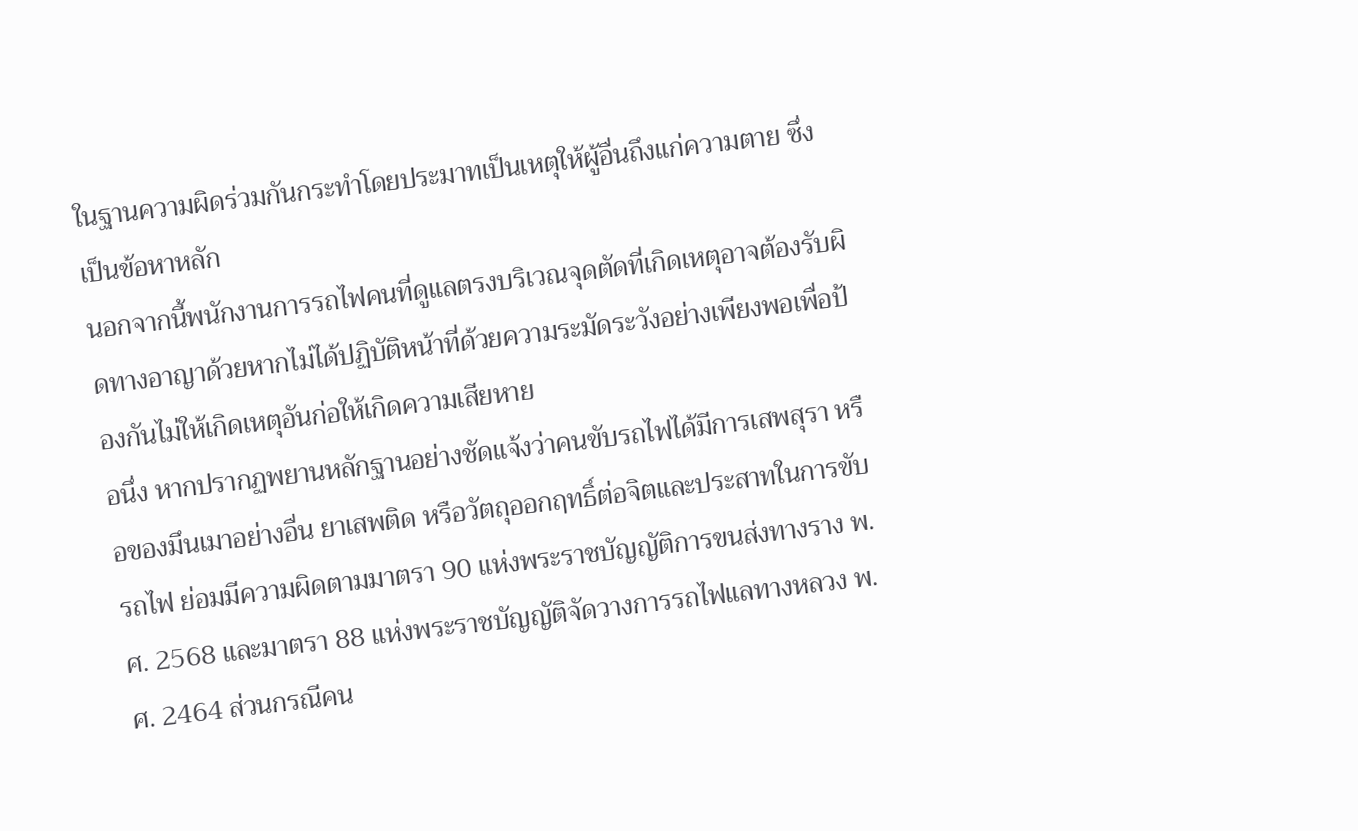ในฐานความผิดร่วมกันกระทำโดยประมาทเป็นเหตุให้ผู้อื่นถึงแก่ความตาย ซึ่งเป็นข้อหาหลัก
นอกจากนี้พนักงานการรถไฟคนที่ดูแลตรงบริเวณจุดตัดที่เกิดเหตุอาจต้องรับผิดทางอาญาด้วยหากไม่ได้ปฏิบัติหน้าที่ด้วยความระมัดระวังอย่างเพียงพอเพื่อป้องกันไม่ให้เกิดเหตุอันก่อให้เกิดความเสียหาย
อนึ่ง หากปรากฏพยานหลักฐานอย่างชัดแจ้งว่าคนขับรถไฟได้มีการเสพสุรา หรือของมึนเมาอย่างอื่น ยาเสพติด หรือวัตถุออกฤทธิ์ต่อจิตและประสาทในการขับรถไฟ ย่อมมีความผิดตามมาตรา 90 แห่งพระราชบัญญัติการขนส่งทางราง พ.ศ. 2568 และมาตรา 88 แห่งพระราชบัญญัติจัดวางการรถไฟแลทางหลวง พ.ศ. 2464 ส่วนกรณีคน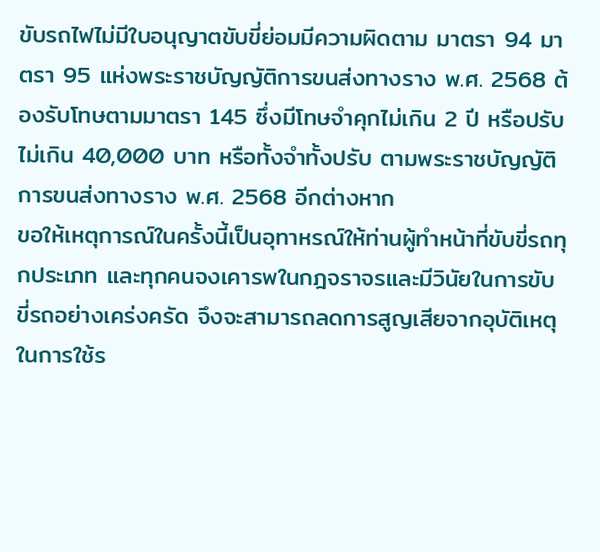ขับรถไฟไม่มีใบอนุญาตขับขี่ย่อมมีความผิดตาม มาตรา 94 มาตรา 95 แห่งพระราชบัญญัติการขนส่งทางราง พ.ศ. 2568 ต้องรับโทษตามมาตรา 145 ซึ่งมีโทษจำคุกไม่เกิน 2 ปี หรือปรับไม่เกิน 40,000 บาท หรือทั้งจำทั้งปรับ ตามพระราชบัญญัติการขนส่งทางราง พ.ศ. 2568 อีกต่างหาก
ขอให้เหตุการณ์ในครั้งนี้เป็นอุทาหรณ์ให้ท่านผู้ทำหน้าที่ขับขี่รถทุกประเภท และทุกคนจงเคารพในกฎจราจรและมีวินัยในการขับขี่รถอย่างเคร่งครัด จึงจะสามารถลดการสูญเสียจากอุบัติเหตุในการใช้ร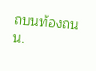ถบนท้องถนน.